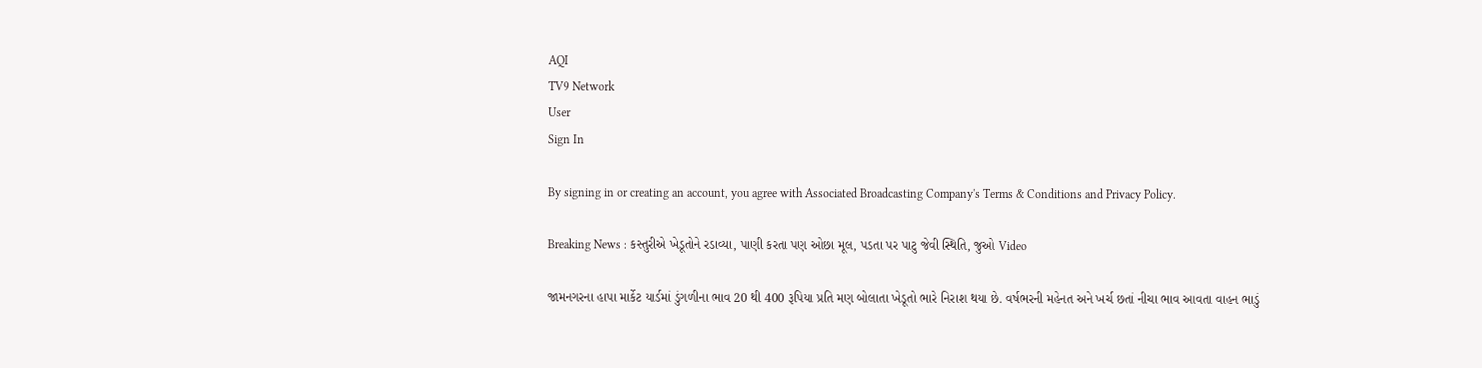AQI
TV9 Network
User
Sign In

By signing in or creating an account, you agree with Associated Broadcasting Company's Terms & Conditions and Privacy Policy.

Breaking News : કસ્તુરીએ ખેડૂતોને રડાવ્યા, પાણી કરતા પણ ઓછા મૂલ, પડતા પર પાટુ જેવી સ્થિતિ, જુઓ Video

જામનગરના હાપા માર્કેટ યાર્ડમાં ડુંગળીના ભાવ 20 થી 400 રૂપિયા પ્રતિ મણ બોલાતા ખેડૂતો ભારે નિરાશ થયા છે. વર્ષભરની મહેનત અને ખર્ચ છતાં નીચા ભાવ આવતા વાહન ભાડું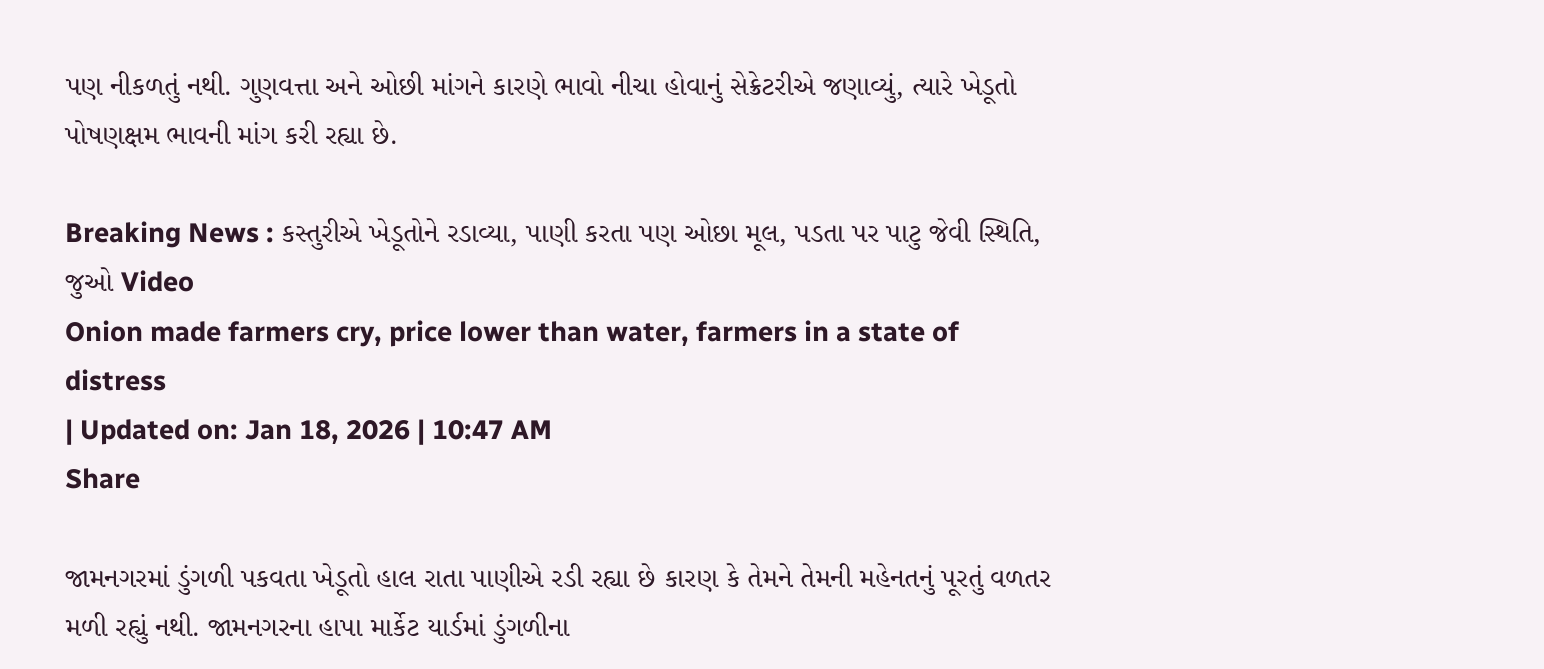પણ નીકળતું નથી. ગુણવત્તા અને ઓછી માંગને કારણે ભાવો નીચા હોવાનું સેક્રેટરીએ જણાવ્યું, ત્યારે ખેડૂતો પોષણક્ષમ ભાવની માંગ કરી રહ્યા છે.

Breaking News : કસ્તુરીએ ખેડૂતોને રડાવ્યા, પાણી કરતા પણ ઓછા મૂલ, પડતા પર પાટુ જેવી સ્થિતિ, જુઓ Video
Onion made farmers cry, price lower than water, farmers in a state of distress
| Updated on: Jan 18, 2026 | 10:47 AM
Share

જામનગરમાં ડુંગળી પકવતા ખેડૂતો હાલ રાતા પાણીએ રડી રહ્યા છે કારણ કે તેમને તેમની મહેનતનું પૂરતું વળતર મળી રહ્યું નથી. જામનગરના હાપા માર્કેટ યાર્ડમાં ડુંગળીના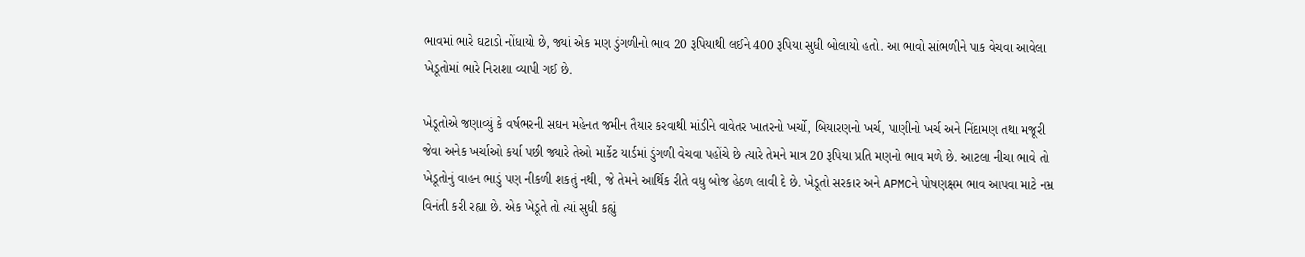ભાવમાં ભારે ઘટાડો નોંધાયો છે, જ્યાં એક મણ ડુંગળીનો ભાવ 20 રૂપિયાથી લઈને 400 રૂપિયા સુધી બોલાયો હતો. આ ભાવો સાંભળીને પાક વેચવા આવેલા ખેડૂતોમાં ભારે નિરાશા વ્યાપી ગઈ છે.

ખેડૂતોએ જણાવ્યું કે વર્ષભરની સઘન મહેનત જમીન તૈયાર કરવાથી માંડીને વાવેતર ખાતરનો ખર્ચો, બિયારણનો ખર્ચ, પાણીનો ખર્ચ અને નિંદામણ તથા મજૂરી જેવા અનેક ખર્ચાઓ કર્યા પછી જ્યારે તેઓ માર્કેટ યાર્ડમાં ડુંગળી વેચવા પહોંચે છે ત્યારે તેમને માત્ર 20 રૂપિયા પ્રતિ મણનો ભાવ મળે છે. આટલા નીચા ભાવે તો ખેડૂતોનું વાહન ભાડું પણ નીકળી શકતું નથી, જે તેમને આર્થિક રીતે વધુ બોજ હેઠળ લાવી દે છે. ખેડૂતો સરકાર અને APMCને પોષણક્ષમ ભાવ આપવા માટે નમ્ર વિનંતી કરી રહ્યા છે. એક ખેડૂતે તો ત્યાં સુધી કહ્યું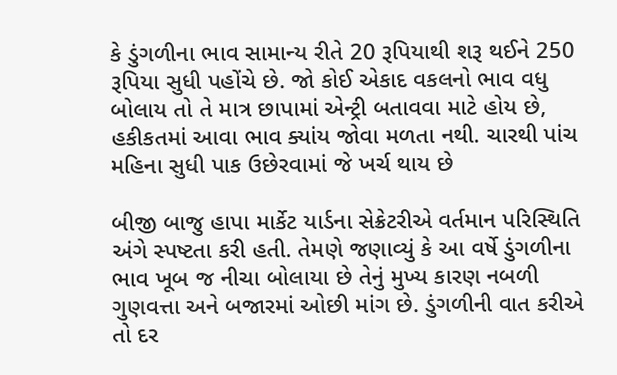કે ડુંગળીના ભાવ સામાન્ય રીતે 20 રૂપિયાથી શરૂ થઈને 250 રૂપિયા સુધી પહોંચે છે. જો કોઈ એકાદ વકલનો ભાવ વધુ બોલાય તો તે માત્ર છાપામાં એન્ટ્રી બતાવવા માટે હોય છે, હકીકતમાં આવા ભાવ ક્યાંય જોવા મળતા નથી. ચારથી પાંચ મહિના સુધી પાક ઉછેરવામાં જે ખર્ચ થાય છે

બીજી બાજુ હાપા માર્કેટ યાર્ડના સેક્રેટરીએ વર્તમાન પરિસ્થિતિ અંગે સ્પષ્ટતા કરી હતી. તેમણે જણાવ્યું કે આ વર્ષે ડુંગળીના ભાવ ખૂબ જ નીચા બોલાયા છે તેનું મુખ્ય કારણ નબળી ગુણવત્તા અને બજારમાં ઓછી માંગ છે. ડુંગળીની વાત કરીએ તો દર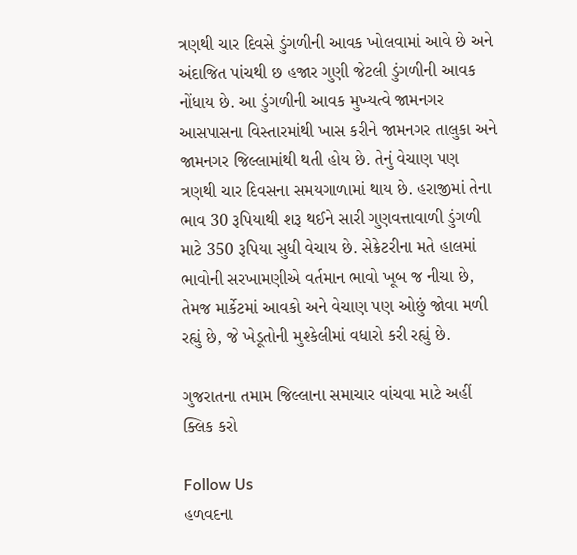ત્રણથી ચાર દિવસે ડુંગળીની આવક ખોલવામાં આવે છે અને અંદાજિત પાંચથી છ હજાર ગુણી જેટલી ડુંગળીની આવક નોંધાય છે. આ ડુંગળીની આવક મુખ્યત્વે જામનગર આસપાસના વિસ્તારમાંથી ખાસ કરીને જામનગર તાલુકા અને જામનગર જિલ્લામાંથી થતી હોય છે. તેનું વેચાણ પણ ત્રણથી ચાર દિવસના સમયગાળામાં થાય છે. હરાજીમાં તેના ભાવ 30 રૂપિયાથી શરૂ થઈને સારી ગુણવત્તાવાળી ડુંગળી માટે 350 રૂપિયા સુધી વેચાય છે. સેક્રેટરીના મતે હાલમાં ભાવોની સરખામણીએ વર્તમાન ભાવો ખૂબ જ નીચા છે, તેમજ માર્કેટમાં આવકો અને વેચાણ પણ ઓછું જોવા મળી રહ્યું છે, જે ખેડૂતોની મુશ્કેલીમાં વધારો કરી રહ્યું છે.

ગુજરાતના તમામ જિલ્લાના સમાચાર વાંચવા માટે અહીં ક્લિક કરો

Follow Us
હળવદના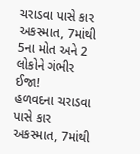ચરાડવા પાસે કાર અકસ્માત, 7માંથી 5ના મોત અને 2 લોકોને ગંભીર ઈજા!
હળવદના ચરાડવા પાસે કાર અકસ્માત, 7માંથી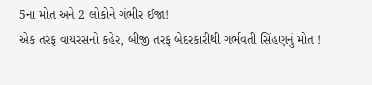5ના મોત અને 2 લોકોને ગંભીર ઈજા!
એક તરફ વાયરસનો કહેર, બીજી તરફ બેદરકારીથી ગર્ભવતી સિંહણનું મોત !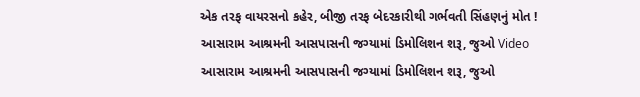એક તરફ વાયરસનો કહેર, બીજી તરફ બેદરકારીથી ગર્ભવતી સિંહણનું મોત !
આસારામ આશ્રમની આસપાસની જગ્યામાં ડિમોલિશન શરૂ, જુઓ Video
આસારામ આશ્રમની આસપાસની જગ્યામાં ડિમોલિશન શરૂ, જુઓ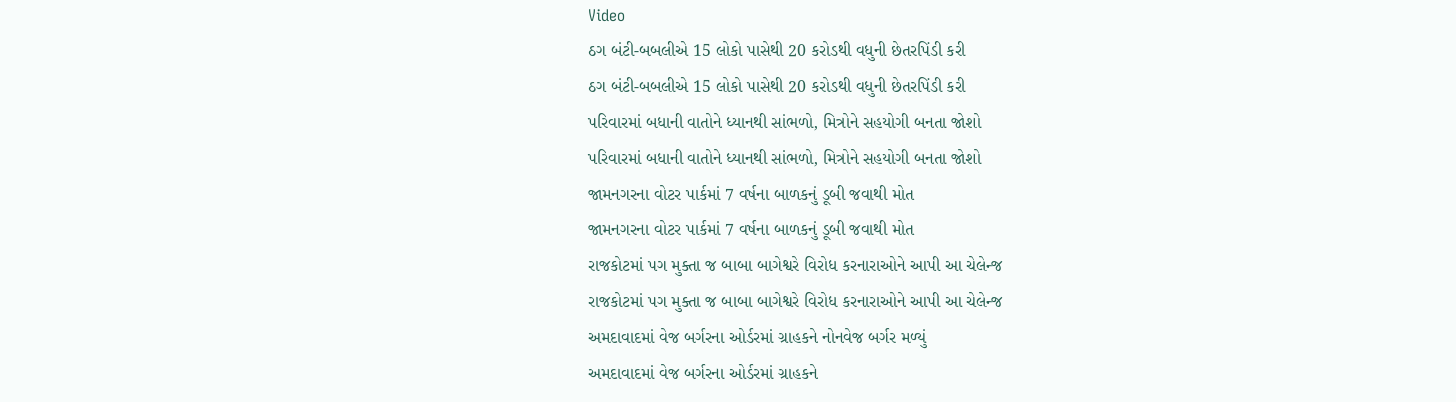Video
ઠગ બંટી-બબલીએ 15 લોકો પાસેથી 20 કરોડથી વધુની છેતરપિંડી કરી
ઠગ બંટી-બબલીએ 15 લોકો પાસેથી 20 કરોડથી વધુની છેતરપિંડી કરી
પરિવારમાં બધાની વાતોને ધ્યાનથી સાંભળો, મિત્રોને સહયોગી બનતા જોશો
પરિવારમાં બધાની વાતોને ધ્યાનથી સાંભળો, મિત્રોને સહયોગી બનતા જોશો
જામનગરના વોટર પાર્કમાં 7 વર્ષના બાળકનું ડૂબી જવાથી મોત
જામનગરના વોટર પાર્કમાં 7 વર્ષના બાળકનું ડૂબી જવાથી મોત
રાજકોટમાં પગ મુક્તા જ બાબા બાગેશ્વરે વિરોધ કરનારાઓને આપી આ ચેલેન્જ
રાજકોટમાં પગ મુક્તા જ બાબા બાગેશ્વરે વિરોધ કરનારાઓને આપી આ ચેલેન્જ
અમદાવાદમાં વેજ બર્ગરના ઓર્ડરમાં ગ્રાહકને નોનવેજ બર્ગર મળ્યું
અમદાવાદમાં વેજ બર્ગરના ઓર્ડરમાં ગ્રાહકને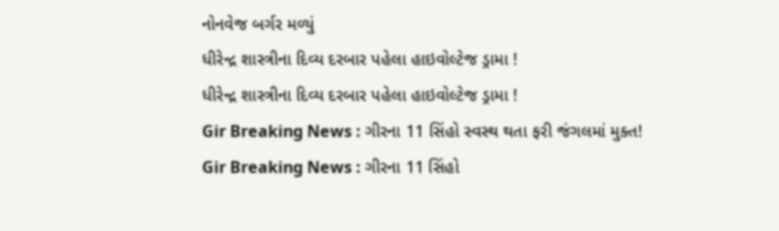નોનવેજ બર્ગર મળ્યું
ધીરેન્દ્ર શાસ્ત્રીના દિવ્ય દરબાર પહેલા હાઇવોલ્ટેજ ડ્રામા !
ધીરેન્દ્ર શાસ્ત્રીના દિવ્ય દરબાર પહેલા હાઇવોલ્ટેજ ડ્રામા !
Gir Breaking News : ગીરના 11 સિંહો સ્વસ્થ થતા ફરી જંગલમાં મુક્ત!
Gir Breaking News : ગીરના 11 સિંહો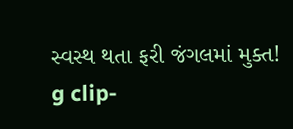સ્વસ્થ થતા ફરી જંગલમાં મુક્ત!
g clip-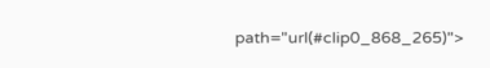path="url(#clip0_868_265)">